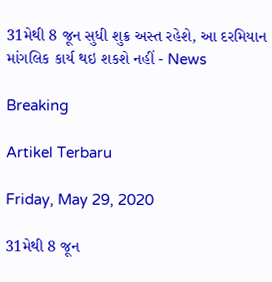31મેથી 8 જૂન સુધી શુક્ર અસ્ત રહેશે, આ દરમિયાન માંગલિક કાર્ય થઇ શકશે નહીં - News

Breaking

Artikel Terbaru

Friday, May 29, 2020

31મેથી 8 જૂન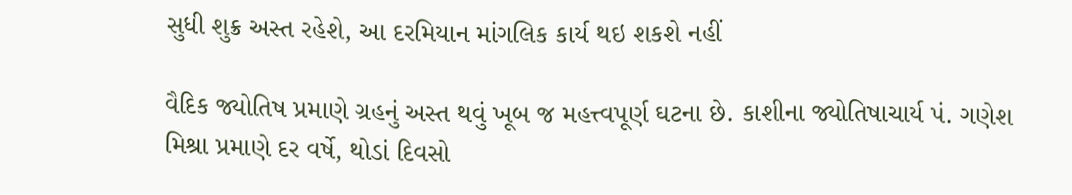સુધી શુક્ર અસ્ત રહેશે, આ દરમિયાન માંગલિક કાર્ય થઇ શકશે નહીં

વૈદિક જ્યોતિષ પ્રમાણે ગ્રહનું અસ્ત થવું ખૂબ જ મહત્ત્વપૂર્ણ ઘટના છે. કાશીના જ્યોતિષાચાર્ય પં. ગણેશ મિશ્રા પ્રમાણે દર વર્ષે, થોડાં દિવસો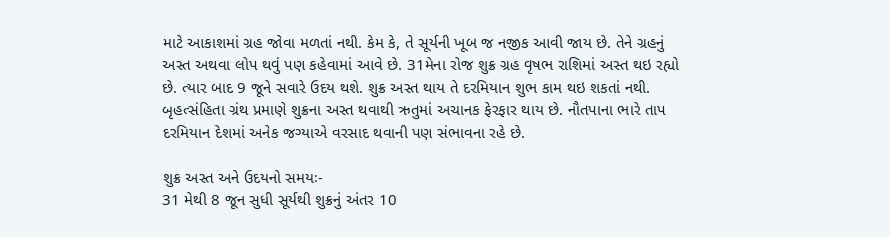માટે આકાશમાં ગ્રહ જોવા મળતાં નથી. કેમ કે, તે સૂર્યની ખૂબ જ નજીક આવી જાય છે. તેને ગ્રહનું અસ્ત અથવા લોપ થવું પણ કહેવામાં આવે છે. 31મેના રોજ શુક્ર ગ્રહ વૃષભ રાશિમાં અસ્ત થઇ રહ્યો છે. ત્યાર બાદ 9 જૂને સવારે ઉદય થશે. શુક્ર અસ્ત થાય તે દરમિયાન શુભ કામ થઇ શકતાં નથી. બૃહત્સંહિતા ગ્રંથ પ્રમાણે શુક્રના અસ્ત થવાથી ઋતુમાં અચાનક ફેરફાર થાય છે. નૌતપાના ભારે તાપ દરમિયાન દેશમાં અનેક જગ્યાએ વરસાદ થવાની પણ સંભાવના રહે છે.

શુક્ર અસ્ત અને ઉદયનો સમયઃ-
31 મેથી 8 જૂન સુધી સૂર્યથી શુક્રનું અંતર 10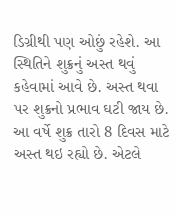ડિગ્રીથી પણ ઓછું રહેશે. આ સ્થિતિને શુક્રનું અસ્ત થવું કહેવામાં આવે છે. અસ્ત થવા પર શુક્રનો પ્રભાવ ઘટી જાય છે. આ વર્ષે શુક્ર તારો 8 દિવસ માટે અસ્ત થઇ રહ્યો છે. એટલે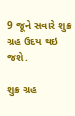9 જૂને સવારે શુક્ર ગ્રહ ઉદય થઇ જશે.

શુક્ર ગ્રહ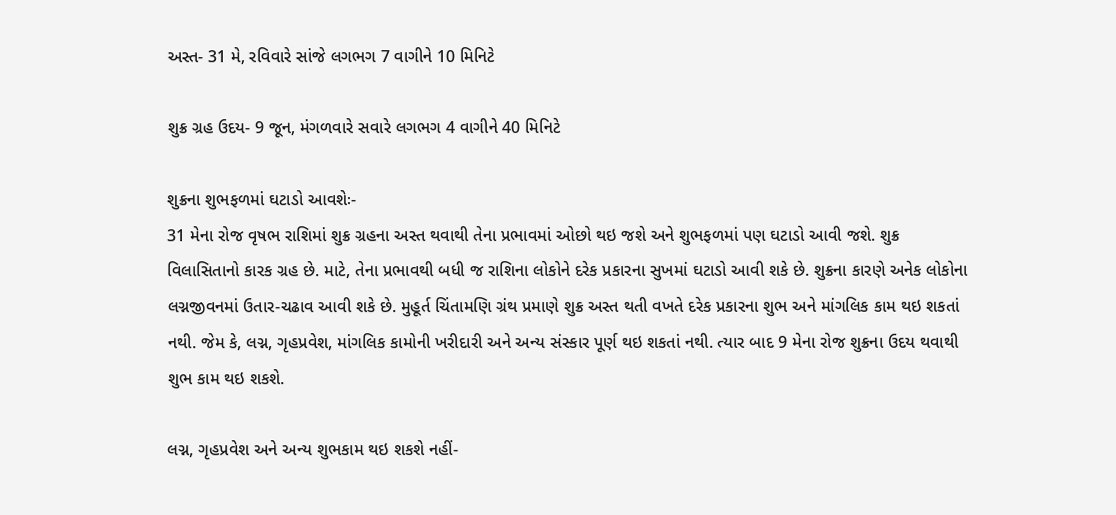અસ્ત- 31 મે, રવિવારે સાંજે લગભગ 7 વાગીને 10 મિનિટે

શુક્ર ગ્રહ ઉદય- 9 જૂન, મંગળવારે સવારે લગભગ 4 વાગીને 40 મિનિટે

શુક્રના શુભફળમાં ઘટાડો આવશેઃ-
31 મેના રોજ વૃષભ રાશિમાં શુક્ર ગ્રહના અસ્ત થવાથી તેના પ્રભાવમાં ઓછો થઇ જશે અને શુભફળમાં પણ ઘટાડો આવી જશે. શુક્ર વિલાસિતાનો કારક ગ્રહ છે. માટે, તેના પ્રભાવથી બધી જ રાશિના લોકોને દરેક પ્રકારના સુખમાં ઘટાડો આવી શકે છે. શુક્રના કારણે અનેક લોકોના લગ્નજીવનમાં ઉતાર-ચઢાવ આવી શકે છે. મુહૂર્ત ચિંતામણિ ગ્રંથ પ્રમાણે શુક્ર અસ્ત થતી વખતે દરેક પ્રકારના શુભ અને માંગલિક કામ થઇ શકતાં નથી. જેમ કે, લગ્ન, ગૃહપ્રવેશ, માંગલિક કામોની ખરીદારી અને અન્ય સંસ્કાર પૂર્ણ થઇ શકતાં નથી. ત્યાર બાદ 9 મેના રોજ શુક્રના ઉદય થવાથી શુભ કામ થઇ શકશે.

લગ્ન, ગૃહપ્રવેશ અને અન્ય શુભકામ થઇ શકશે નહીં-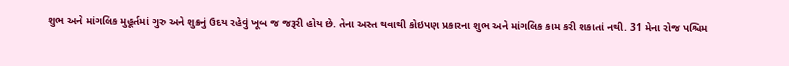શુભ અને માંગલિક મુહૂર્તમાં ગુરુ અને શુક્રનું ઉદય રહેવું ખૂબ જ જરૂરી હોય છે. તેના અસ્ત થવાથી કોઇપણ પ્રકારના શુભ અને માંગલિક કામ કરી શકાતાં નથી. 31 મેના રોજ પશ્ચિમ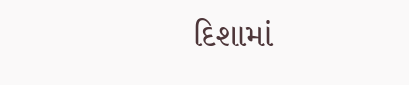દિશામાં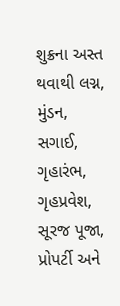શુક્રના અસ્ત થવાથી લગ્ન, મુંડન, સગાઈ, ગૃહારંભ, ગૃહપ્રવેશ, સૂરજ પૂજા, પ્રોપર્ટી અને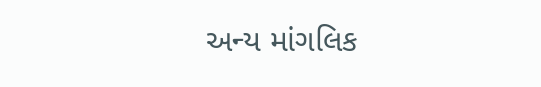અન્ય માંગલિક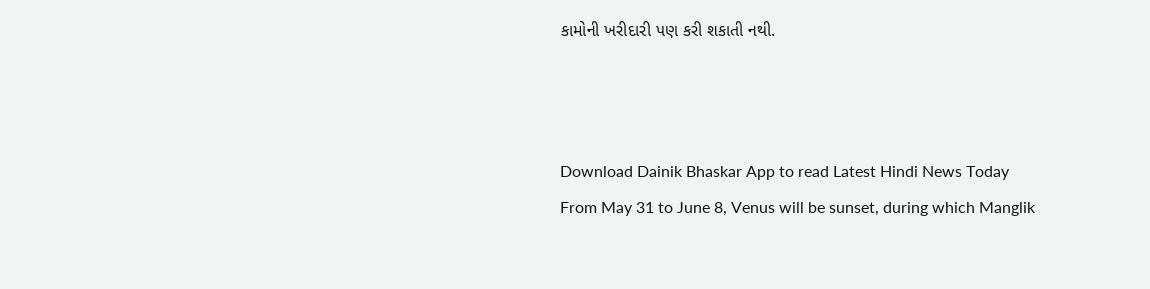કામોની ખરીદારી પણ કરી શકાતી નથી.



Download Dainik Bhaskar App to read Latest Hindi News Today
From May 31 to June 8, Venus will be sunset, during which Manglik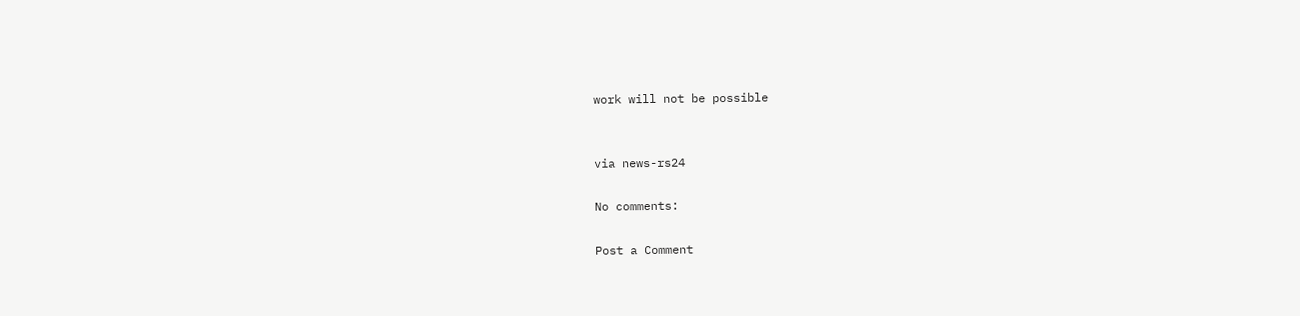work will not be possible


via news-rs24

No comments:

Post a Comment